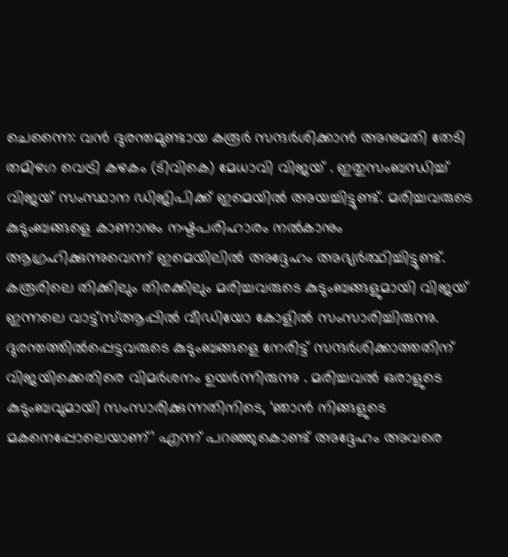ചെന്നൈ: വൻ ദുരന്തമുണ്ടായ കരൂർ സന്ദർശിക്കാൻ അനുമതി തേടി തമിഴഗ വെട്രി കഴകം (ടിവികെ) മേധാവി വിജയ് . ഇതുസംബന്ധിച്ച് വിജയ് സംസ്ഥാന ഡിജിപിക്ക് ഇമെയിൽ അയച്ചിട്ടുണ്ട്. മരിച്ചവരുടെ കുടുംബങ്ങളെ കാണാനും നഷ്ടപരിഹാരം നൽകാനും ആഗ്രഹിക്കുന്നുവെന്ന് ഇമെയിലിൽ അദ്ദേഹം അഭ്യർത്ഥിച്ചിട്ടുണ്ട്. കരൂരിലെ തിക്കിലും തിരക്കിലും മരിച്ചവരുടെ കുടുംബങ്ങളുമായി വിജയ് ഇന്നലെ വാട്ട്സ്ആപ്പിൽ വീഡിയോ കോളിൽ സംസാരിച്ചിരുന്നു.
ദുരന്തത്തിൽപ്പെട്ടവരുടെ കുടുംബങ്ങളെ നേരിട്ട് സന്ദർശിക്കാത്തതിന് വിജയിക്കെതിരെ വിമർശനം ഉയർന്നിരുന്നു . മരിച്ചവൽ ഒരാളുടെ കുടുംബവുമായി സംസാരിക്കുന്നതിനിടെ, ‘ഞാൻ നിങ്ങളുടെ മകനെപ്പോലെയാണ്’ എന്ന് പറഞ്ഞുകൊണ്ട് അദ്ദേഹം അവരെ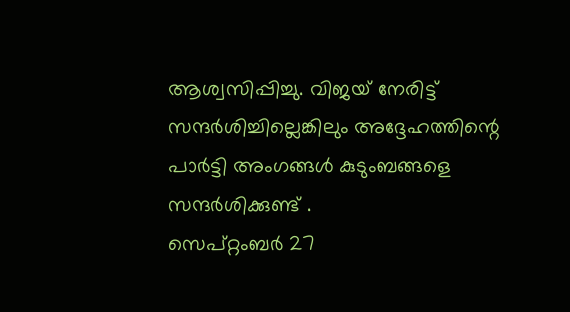ആശ്വസിപ്പിച്ചു. വിജയ് നേരിട്ട് സന്ദർശിച്ചില്ലെങ്കിലും അദ്ദേഹത്തിന്റെ പാർട്ടി അംഗങ്ങൾ കുടുംബങ്ങളെ സന്ദർശിക്കുണ്ട് .
സെപ്റ്റംബർ 27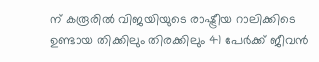ന് കരൂരിൽ വിജയിയുടെ രാഷ്ട്രീയ റാലിക്കിടെ ഉണ്ടായ തിക്കിലും തിരക്കിലും 41 പേർക്ക് ജീവൻ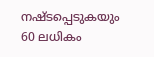നഷ്ടപ്പെടുകയും 60 ലധികം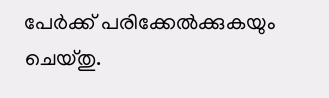പേർക്ക് പരിക്കേൽക്കുകയും ചെയ്തു.